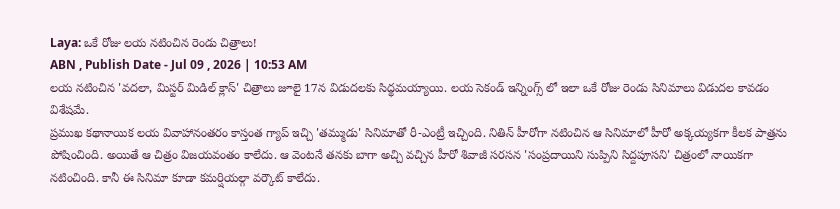Laya: ఒకే రోజు లయ నటించిన రెండు చిత్రాలు!
ABN , Publish Date - Jul 09 , 2026 | 10:53 AM
లయ నటించిన 'వదలా, మిస్టర్ మిడిల్ క్లాస్' చిత్రాలు జూలై 17న విడుదలకు సిద్థమయ్యాయి. లయ సెకండ్ ఇన్నింగ్స్ లో ఇలా ఒకే రోజు రెండు సినిమాలు విడుదల కావడం విశేషమే.
ప్రముఖ కథానాయిక లయ వివాహానంతరం కాస్తంత గ్యాప్ ఇచ్చి 'తమ్ముడు' సినిమాతో రీ-ఎంట్రీ ఇచ్చింది. నితిన్ హీరోగా నటించిన ఆ సినిమాలో హీరో అక్కయ్యకగా కీలక పాత్రను పోషించింది. అయితే ఆ చిత్రం విజయవంతం కాలేదు. ఆ వెంటనే తనకు బాగా అచ్చి వచ్చిన హీరో శివాజీ సరసన 'సంప్రదాయిని సుప్పిని సిద్దపూసని' చిత్రంలో నాయికగా నటించింది. కానీ ఈ సినిమా కూడా కమర్షియల్గా వర్కౌట్ కాలేదు.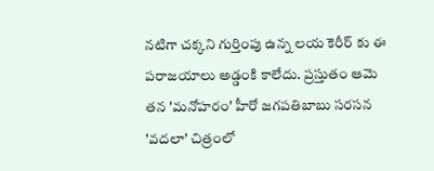నటిగా చక్కని గుర్తింపు ఉన్న లయ కెరీర్ కు ఈ పరాజయాలు అడ్డంకి కాలేదు. ప్రస్తుతం ఆమె తన 'మనోహరం' హీరో జగపతిబాబు సరసన 'వదలా' చిత్రంలో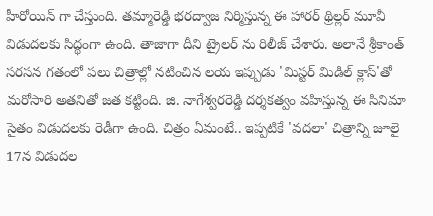హీరోయిన్ గా చేస్తుంది. తమ్మారెడ్డి భరద్వాజ నిర్మిస్తున్న ఈ హారర్ థ్రిల్లర్ మూవీ విడుదలకు సిద్థంగా ఉంది. తాజాగా దీని ట్రైలర్ ను రిలీజ్ చేశారు. అలానే శ్రీకాంత్ సరసన గతంలో పలు చిత్రాల్లో నటించిన లయ ఇప్పుడు 'మిస్టర్ మిడిల్ క్లాస్'తో మరోసారి అతనితో జత కట్టింది. జి. నాగేశ్వరరెడ్డి దర్శకత్వం వహిస్తున్న ఈ సినిమా సైతం విడుదలకు రెడీగా ఉంది. చిత్రం ఏమంటే.. ఇప్పటికే 'వదలా' చిత్రాన్ని జూలై 17న విడుదల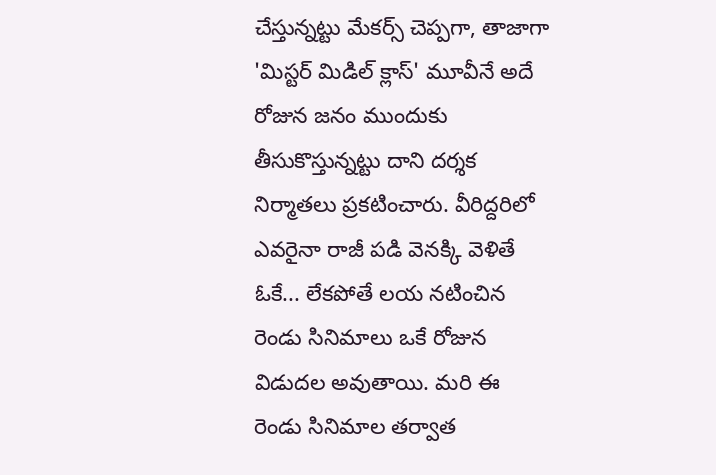చేస్తున్నట్టు మేకర్స్ చెప్పగా, తాజాగా 'మిస్టర్ మిడిల్ క్లాస్' మూవీనే అదే రోజున జనం ముందుకు తీసుకొస్తున్నట్టు దాని దర్శక నిర్మాతలు ప్రకటించారు. వీరిద్దరిలో ఎవరైనా రాజీ పడి వెనక్కి వెళితే ఓకే... లేకపోతే లయ నటించిన రెండు సినిమాలు ఒకే రోజున విడుదల అవుతాయి. మరి ఈ రెండు సినిమాల తర్వాత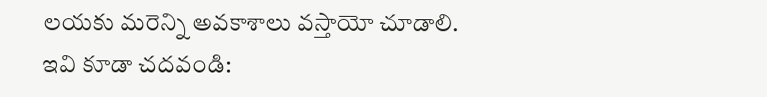లయకు మరెన్ని అవకాశాలు వస్తాయో చూడాలి.
ఇవి కూడా చదవండి: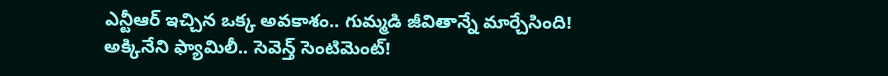ఎన్టీఆర్ ఇచ్చిన ఒక్క అవకాశం.. గుమ్మడి జీవితాన్నే మార్చేసింది!
అక్కినేని ఫ్యామిలీ.. సెవెన్త్ సెంటిమెంట్!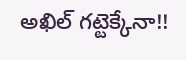అఖిల్ గట్టెక్కేనా!!